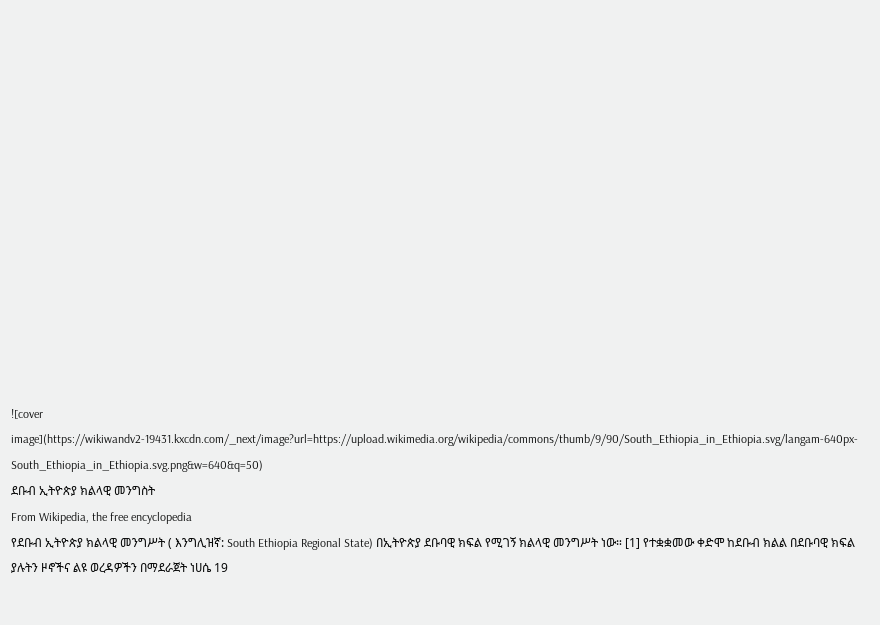![cover image](https://wikiwandv2-19431.kxcdn.com/_next/image?url=https://upload.wikimedia.org/wikipedia/commons/thumb/9/90/South_Ethiopia_in_Ethiopia.svg/langam-640px-South_Ethiopia_in_Ethiopia.svg.png&w=640&q=50)
ደቡብ ኢትዮጵያ ክልላዊ መንግስት
From Wikipedia, the free encyclopedia
የደቡብ ኢትዮጵያ ክልላዊ መንግሥት ( እንግሊዝኛ: South Ethiopia Regional State) በኢትዮጵያ ደቡባዊ ክፍል የሚገኝ ክልላዊ መንግሥት ነው። [1] የተቋቋመው ቀድሞ ከደቡብ ክልል በደቡባዊ ክፍል ያሉትን ዞኖችና ልዩ ወረዳዎችን በማደራጀት ነሀሴ 19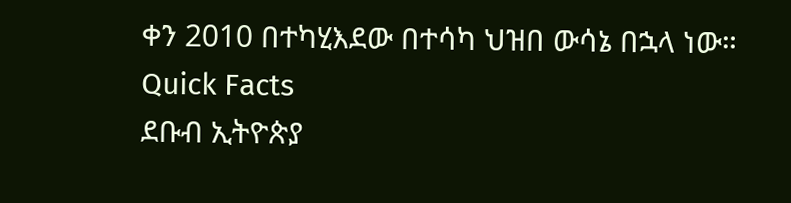ቀን 2010 በተካሂእደው በተሳካ ህዝበ ውሳኔ በኋላ ነው።
Quick Facts
ደቡብ ኢትዮጵያ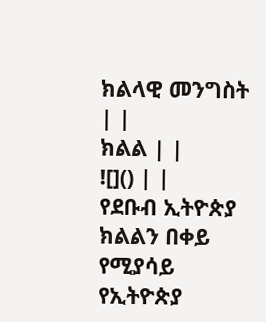ክልላዊ መንግስት | |
ክልል | |
![]() | |
የደቡብ ኢትዮጵያ ክልልን በቀይ የሚያሳይ የኢትዮጵያ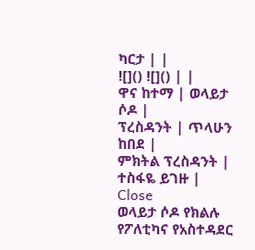ካርታ | |
![]() ![]() | |
ዋና ከተማ | ወላይታ ሶዶ |
ፕረስዳንት | ጥላሁን ከበደ |
ምክትል ፕረስዳንት | ተስፋዬ ይገዙ |
Close
ወላይታ ሶዶ የክልሉ የፖለቲካና የአስተዳደር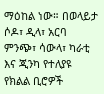ማዕከል ነው። በወላይታ ሶዶ፣ ዲላ፣ አርባ ምንጭ፣ ሳውላ፣ ካራቲ እና ጂንካ የተለያዩ የክልል ቢሮዎች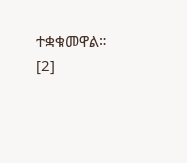ተቋቁመዋል። [2]